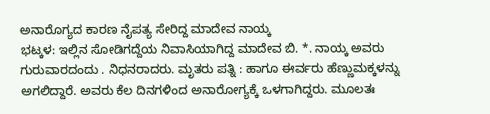ಅನಾರೊಗ್ಯದ ಕಾರಣ ನೈಪತ್ಯ ಸೇರಿದ್ದ ಮಾದೇವ ನಾಯ್ಕ
ಭಟ್ಕಳ: ಇಲ್ಲಿನ ಸೋಡಿಗದ್ದೆಯ ನಿವಾಸಿಯಾಗಿದ್ದ ಮಾದೇವ ಬಿ. *. ನಾಯ್ಕ ಅವರು ಗುರುವಾರದಂದು . ನಿಧನರಾದರು. ಮೃತರು ಪತ್ನಿ : ಹಾಗೂ ಈರ್ವರು ಹೆಣ್ಣುಮಕ್ಕಳನ್ನು ಅಗಲಿದ್ದಾರೆ. ಅವರು ಕೆಲ ದಿನಗಳಿಂದ ಅನಾರೋಗ್ಯಕ್ಕೆ ಒಳಗಾಗಿದ್ದರು. ಮೂಲತಃ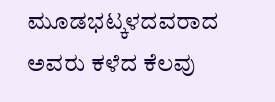ಮೂಡಭಟ್ಕಳದವರಾದ ಅವರು ಕಳೆದ ಕೆಲವು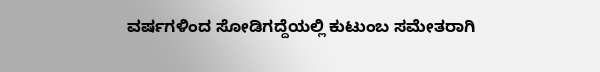ವರ್ಷಗಳಿಂದ ಸೋಡಿಗದ್ದೆಯಲ್ಲಿ ಕುಟುಂಬ ಸಮೇತರಾಗಿ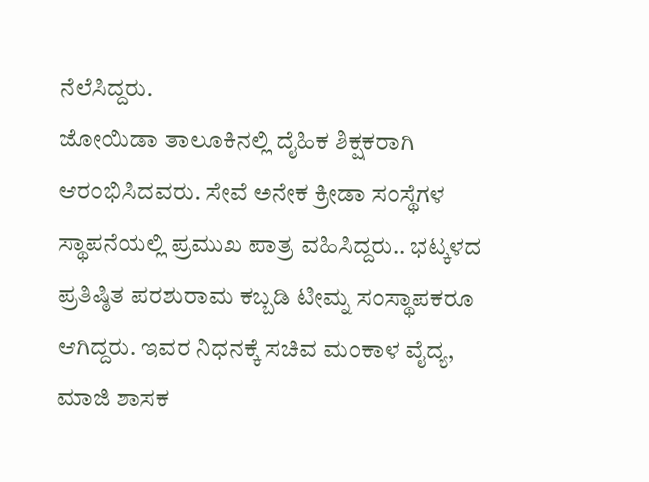ನೆಲೆಸಿದ್ದರು.
ಜೋಯಿಡಾ ತಾಲೂಕಿನಲ್ಲಿ ದೈಹಿಕ ಶಿಕ್ಷಕರಾಗಿ ಆರಂಭಿಸಿದವರು. ಸೇವೆ ಅನೇಕ ಕ್ರೀಡಾ ಸಂಸ್ಥೆಗಳ ಸ್ಥಾಪನೆಯಲ್ಲಿ ಪ್ರಮುಖ ಪಾತ್ರ ವಹಿಸಿದ್ದರು.. ಭಟ್ಕಳದ ಪ್ರತಿಷ್ಠಿತ ಪರಶುರಾಮ ಕಬ್ಬಡಿ ಟೀಮ್ನ ಸಂಸ್ಥಾಪಕರೂ ಆಗಿದ್ದರು. ಇವರ ನಿಧನಕ್ಕೆ ಸಚಿವ ಮಂಕಾಳ ವೈದ್ಯ, ಮಾಜಿ ಶಾಸಕ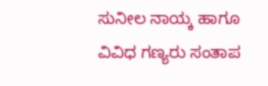ಸುನೀಲ ನಾಯ್ಕ ಹಾಗೂ ವಿವಿಧ ಗಣ್ಯರು ಸಂತಾಪ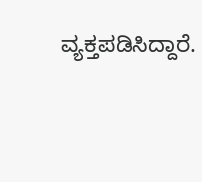ವ್ಯಕ್ತಪಡಿಸಿದ್ದಾರೆ.